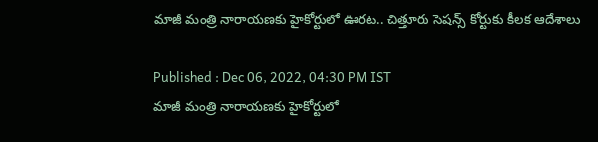మాజీ మంత్రి నారాయణకు హైకోర్టులో ఊరట.. చిత్తూరు సెషన్స్ కోర్టుకు కీలక ఆదేశాలు

Published : Dec 06, 2022, 04:30 PM IST
మాజీ మంత్రి నారాయణకు హైకోర్టులో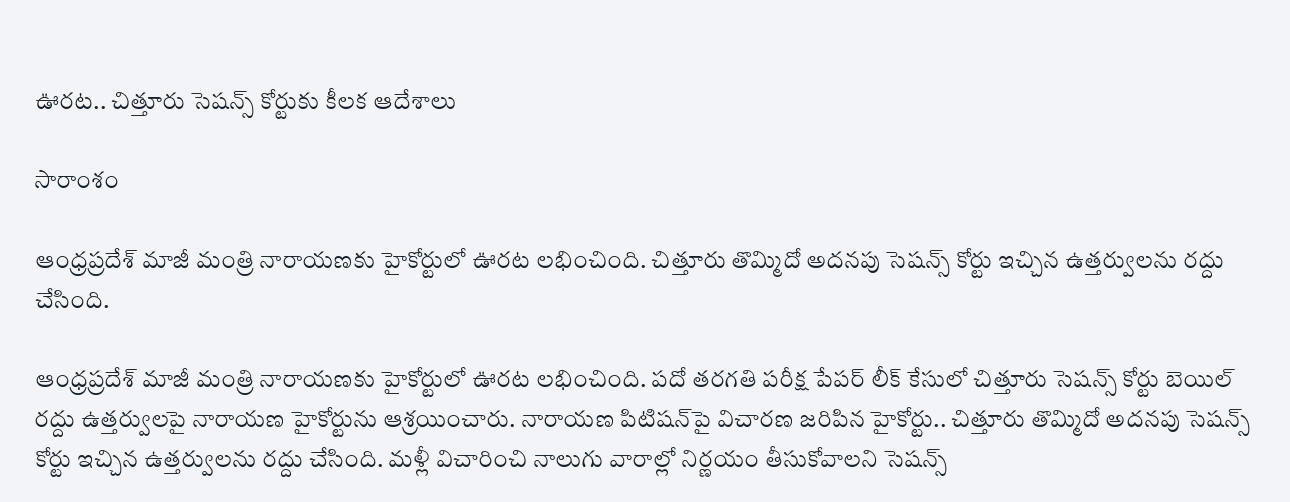ఊరట.. చిత్తూరు సెషన్స్ కోర్టుకు కీలక ఆదేశాలు

సారాంశం

ఆంధ్రప్రదేశ్ మాజీ మంత్రి నారాయణకు హైకోర్టులో ఊరట లభించింది. చిత్తూరు తొమ్మిదో అదనపు సెషన్స్‌ కోర్టు ఇచ్చిన ఉత్తర్వులను రద్దు చేసింది.

ఆంధ్రప్రదేశ్ మాజీ మంత్రి నారాయణకు హైకోర్టులో ఊరట లభించింది. పదో తరగతి పరీక్ష పేపర్ లీక్ కేసులో చిత్తూరు సెషన్స్ కోర్టు బెయిల్‌ రద్దు ఉత్తర్వులపై నారాయణ హైకోర్టును ఆశ్రయించారు. నారాయణ పిటిషన్‌పై విచారణ జరిపిన హైకోర్టు.. చిత్తూరు తొమ్మిదో అదనపు సెషన్స్‌ కోర్టు ఇచ్చిన ఉత్తర్వులను రద్దు చేసింది. మళ్లీ విచారించి నాలుగు వారాల్లో నిర్ణయం తీసుకోవాలని సెషన్స్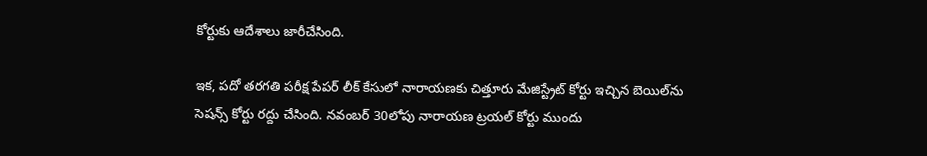కోర్టుకు ఆదేశాలు జారీచేసింది.

ఇక, పదో తరగతి పరీక్ష పేపర్ లీక్ కేసులో నారాయణకు చిత్తూరు మేజిస్ట్రేట్ కోర్టు ఇచ్చిన బెయిల్‌ను సెషన్స్ కోర్టు రద్దు చేసింది. నవంబర్ 30లోపు నారాయణ ట్రయల్ కోర్టు ముందు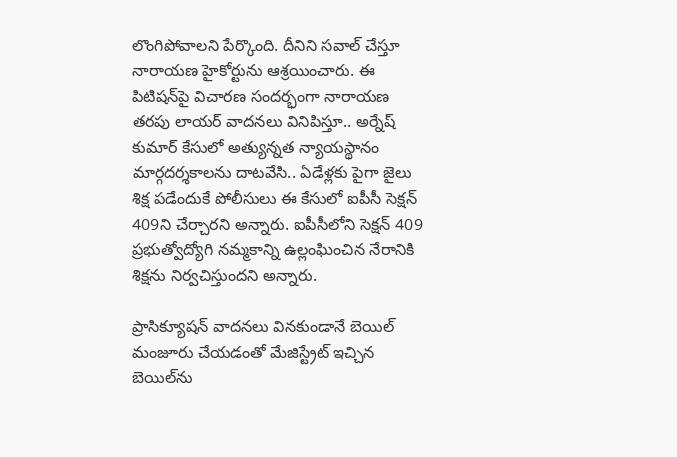లొంగిపోవాలని పేర్కొంది. దీనిని సవాల్ చేస్తూ నారాయణ హైకోర్టును ఆశ్రయించారు. ఈ పిటిషన్‌పై విచారణ సందర్భంగా నారాయణ తరపు లాయర్ వాదనలు వినిపిస్తూ.. అర్నేష్ కుమార్ కేసులో అత్యున్నత న్యాయస్థానం మార్గదర్శకాలను దాటవేసి.. ఏడేళ్లకు పైగా జైలు శిక్ష పడేందుకే పోలీసులు ఈ కేసులో ఐపీసీ సెక్షన్ 409ని చేర్చారని అన్నారు. ఐపీసీలోని సెక్షన్ 409 ప్రభుత్వోద్యోగి నమ్మకాన్ని ఉల్లంఘించిన నేరానికి శిక్షను నిర్వచిస్తుందని అన్నారు.

ప్రాసిక్యూషన్‌ వాదనలు వినకుండానే బెయిల్‌ మంజూరు చేయడంతో మేజిస్ట్రేట్‌ ఇచ్చిన బెయిల్‌ను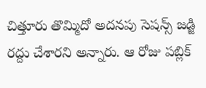చిత్తూరు తొమ్మిదో అదనపు సెషన్స్‌ జడ్జి రద్దు చేశారని అన్నారు. ఆ రోజు పబ్లిక్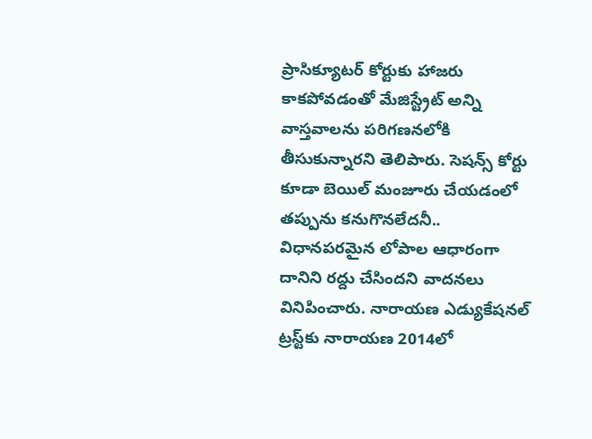ప్రాసిక్యూటర్ కోర్టుకు హాజరు కాకపోవడంతో మేజిస్ట్రేట్ అన్ని వాస్తవాలను పరిగణనలోకి తీసుకున్నారని తెలిపారు. సెషన్స్ కోర్టు కూడా బెయిల్ మంజూరు చేయడంలో తప్పును కనుగొనలేదనీ.. విధానపరమైన లోపాల ఆధారంగా దానిని రద్దు చేసిందని వాదనలు వినిపించారు. నారాయణ ఎడ్యుకేషనల్ ట్రస్ట్‌కు నారాయణ 2014లో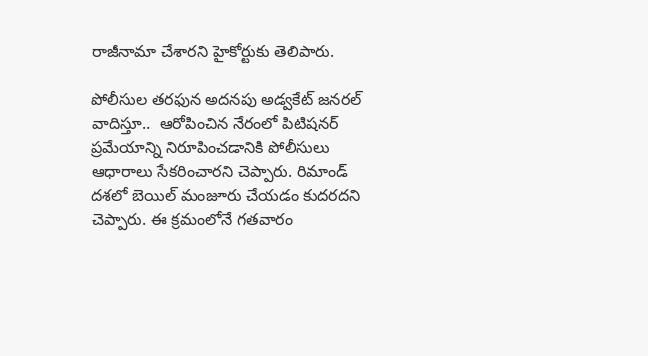రాజీనామా చేశారని హైకోర్టుకు తెలిపారు.

పోలీసుల తరఫున అదనపు అడ్వకేట్ జనరల్ వాదిస్తూ..  ఆరోపించిన నేరంలో పిటిషనర్ ప్రమేయాన్ని నిరూపించడానికి పోలీసులు ఆధారాలు సేకరించారని చెప్పారు. రిమాండ్ దశలో బెయిల్ మంజూరు చేయడం కుదరదని చెప్పారు. ఈ క్రమంలోనే గతవారం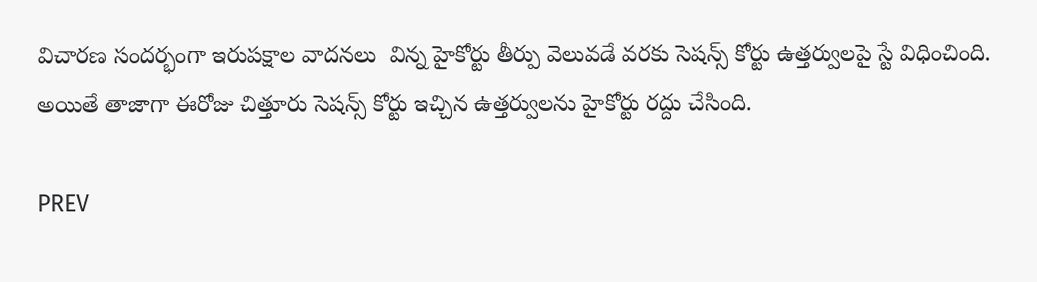విచారణ సందర్భంగా ఇరుపక్షాల వాదనలు  విన్న హైకోర్టు తీర్పు వెలువడే వరకు సెషన్స్ కోర్టు ఉత్తర్వులపై స్టే విధించింది. అయితే తాజాగా ఈరోజు చిత్తూరు సెషన్స్ కోర్టు ఇచ్చిన ఉత్తర్వులను హైకోర్టు రద్దు చేసింది.

PREV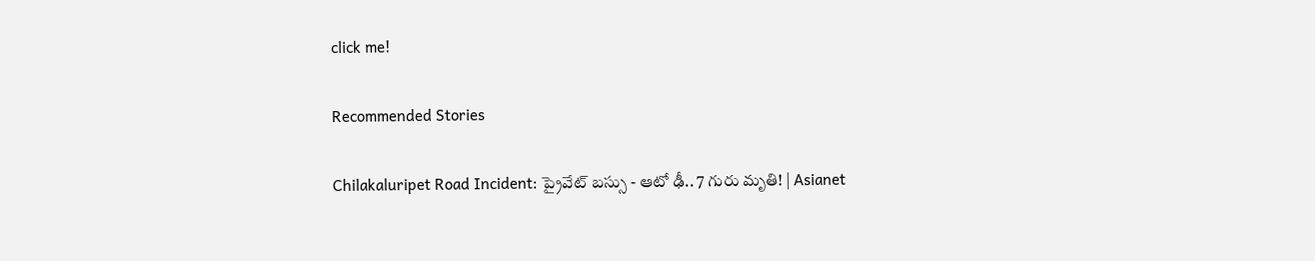click me!

Recommended Stories

Chilakaluripet Road Incident: ప్రైవేట్ బస్సు - ఆటో ఢీ.. 7 గురు మృతి! | Asianet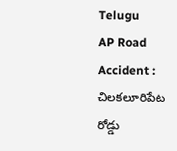Telugu
AP Road Accident : చిలకలూరిపేట రోడ్డు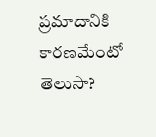ప్రమాదానికి కారణమేంటో తెలుసా?